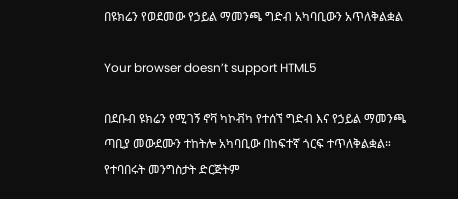በዩክሬን የወደመው የኃይል ማመንጫ ግድብ አካባቢውን አጥለቅልቋል

Your browser doesn’t support HTML5

በደቡብ ዩክሬን የሚገኝ ኖቫ ካኮቭካ የተሰኘ ግድብ እና የኃይል ማመንጫ ጣቢያ መውደሙን ተከትሎ አካባቢው በከፍተኛ ጎርፍ ተጥለቅልቋል። የተባበሩት መንግስታት ድርጅትም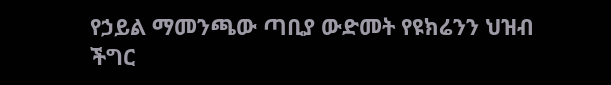የኃይል ማመንጫው ጣቢያ ውድመት የዩክሬንን ህዝብ ችግር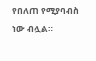የበለጠ የሚያባብስ ነው ብሏል።